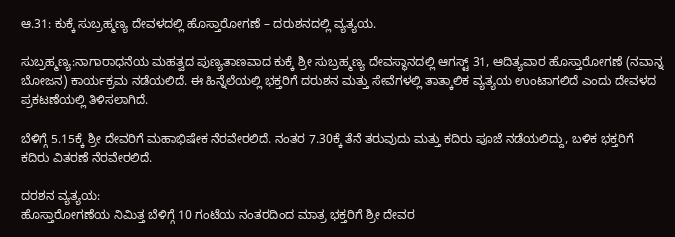ಆ.31: ಕುಕ್ಕೆ ಸುಬ್ರಹ್ಮಣ್ಯ ದೇವಳದಲ್ಲಿ ಹೊಸ್ತಾರೋಗಣೆ – ದರುಶನದಲ್ಲಿ ವ್ಯತ್ಯಯ.

ಸುಬ್ರಹ್ಮಣ್ಯ:ನಾಗಾರಾಧನೆಯ ಮಹತ್ವದ ಪುಣ್ಯತಾಣವಾದ ಕುಕ್ಕೆ ಶ್ರೀ ಸುಬ್ರಹ್ಮಣ್ಯ ದೇವಸ್ಥಾನದಲ್ಲಿ ಆಗಸ್ಟ್ 31, ಆದಿತ್ಯವಾರ ಹೊಸ್ತಾರೋಗಣೆ (ನವಾನ್ನ ಬೋಜನ) ಕಾರ್ಯಕ್ರಮ ನಡೆಯಲಿದೆ. ಈ ಹಿನ್ನೆಲೆಯಲ್ಲಿ ಭಕ್ತರಿಗೆ ದರುಶನ ಮತ್ತು ಸೇವೆಗಳಲ್ಲಿ ತಾತ್ಕಾಲಿಕ ವ್ಯತ್ಯಯ ಉಂಟಾಗಲಿದೆ ಎಂದು ದೇವಳದ ಪ್ರಕಟಣೆಯಲ್ಲಿ ತಿಳಿಸಲಾಗಿದೆ.

ಬೆಳಿಗ್ಗೆ 5.15ಕ್ಕೆ ಶ್ರೀ ದೇವರಿಗೆ ಮಹಾಭಿಷೇಕ ನೆರವೇರಲಿದೆ. ನಂತರ 7.30ಕ್ಕೆ ತೆನೆ ತರುವುದು ಮತ್ತು ಕದಿರು ಪೂಜೆ ನಡೆಯಲಿದ್ದು, ಬಳಿಕ ಭಕ್ತರಿಗೆ ಕದಿರು ವಿತರಣೆ ನೆರವೇರಲಿದೆ.

ದರಶನ ವ್ಯತ್ಯಯ:
ಹೊಸ್ತಾರೋಗಣೆಯ ನಿಮಿತ್ತ ಬೆಳಿಗ್ಗೆ 10 ಗಂಟೆಯ ನಂತರದಿಂದ ಮಾತ್ರ ಭಕ್ತರಿಗೆ ಶ್ರೀ ದೇವರ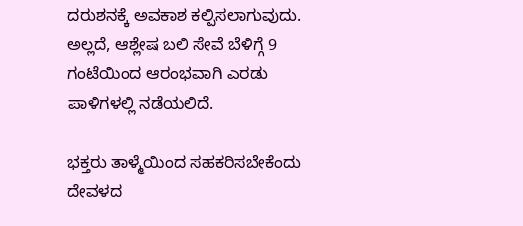ದರುಶನಕ್ಕೆ ಅವಕಾಶ ಕಲ್ಪಿಸಲಾಗುವುದು. ಅಲ್ಲದೆ, ಆಶ್ಲೇಷ ಬಲಿ ಸೇವೆ ಬೆಳಿಗ್ಗೆ 9 ಗಂಟೆಯಿಂದ ಆರಂಭವಾಗಿ ಎರಡು ಪಾಳಿಗಳಲ್ಲಿ ನಡೆಯಲಿದೆ.

ಭಕ್ತರು ತಾಳ್ಮೆಯಿಂದ ಸಹಕರಿಸಬೇಕೆಂದು ದೇವಳದ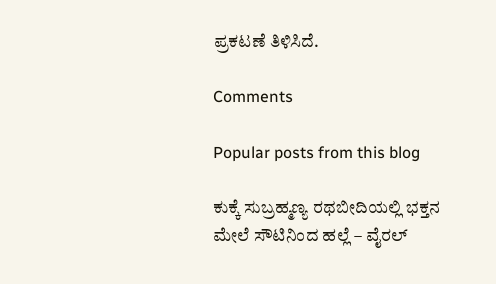ಪ್ರಕಟಣೆ ತಿಳಿಸಿದೆ.

Comments

Popular posts from this blog

ಕುಕ್ಕೆ ಸುಬ್ರಹ್ಮಣ್ಯ ರಥಬೀದಿಯಲ್ಲಿ ಭಕ್ತನ ಮೇಲೆ ಸೌಟಿನಿಂದ ಹಲ್ಲೆ – ವೈರಲ್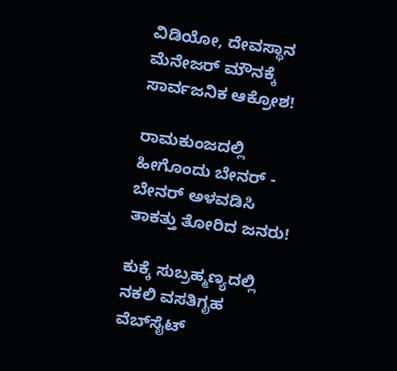ವಿಡಿಯೋ, ದೇವಸ್ಥಾನ ಮೆನೇಜರ್ ಮೌನಕ್ಕೆ ಸಾರ್ವಜನಿಕ ಆಕ್ರೋಶ!

ರಾಮಕುಂಜದಲ್ಲಿ ಹೀಗೊಂದು ಬೇನರ್ - ಬೇನರ್ ಅಳವಡಿಸಿ ತಾಕತ್ತು ತೋರಿದ ಜನರು!

ಕುಕ್ಕೆ ಸುಬ್ರಹ್ಮಣ್ಯದಲ್ಲಿ ನಕಲಿ ವಸತಿಗೃಹ ವೆಬ್‌ಸೈಟ್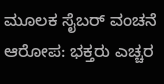ಮೂಲಕ ಸೈಬರ್ ವಂಚನೆ ಆರೋಪ: ಭಕ್ತರು ಎಚ್ಚರ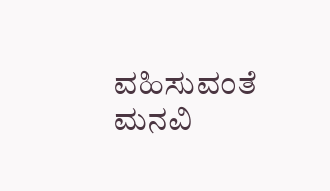ವಹಿಸುವಂತೆ ಮನವಿ